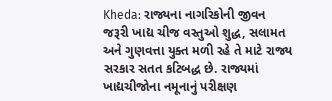Kheda: રાજ્યના નાગરિકોની જીવન જરૂરી ખાદ્ય ચીજ વસ્તુઓ શુદ્ધ, સલામત અને ગુણવત્તા યુક્ત મળી રહે તે માટે રાજ્ય સરકાર સતત કટિબદ્ધ છે. રાજ્યમાં ખાદ્યચીજોના નમૂનાનું પરીક્ષણ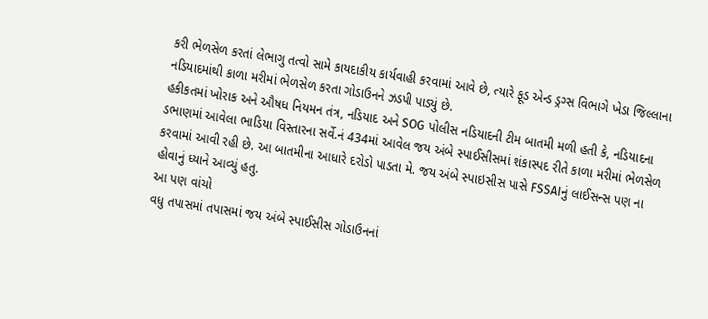કરી ભેળસેળ કરતાં લેભાગુ તત્વો સામે કાયદાકીય કાર્યવાહી કરવામાં આવે છે, ત્યારે ફૂડ એન્ડ ડ્રગ્સ વિભાગે ખેડા જિલ્લાના નડિયાદમાંથી કાળા મરીમાં ભેળસેળ કરતા ગોડાઉનને ઝડપી પાડ્યું છે.
હકીકતમાં ખોરાક અને ઔષધ નિયમન તંત્ર, નડિયાદ અને SOG પોલીસ નડિયાદની ટીમ બાતમી મળી હતી કે, નડિયાદના ડભાણમાં આવેલા ભાડિયા વિસ્તારના સર્વે.નં 434માં આવેલ જય અંબે સ્પાઈસીસમાં શંકાસ્પદ રીતે કાળા મરીમાં ભેળસેળ કરવામાં આવી રહી છે. આ બાતમીના આધારે દરોડો પાડતા મે. જય અંબે સ્પાઇસીસ પાસે FSSAIનું લાઈસન્સ પણ ના હોવાનું ધ્યાને આવ્યું હતુ.
આ પણ વાંચો
વધુ તપાસમાં તપાસમાં જય અંબે સ્પાઈસીસ ગોડાઉનનાં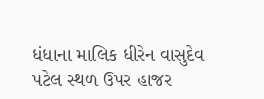ધંધાના માલિક ધીરેન વાસુદેવ પટેલ સ્થળ ઉપર હાજર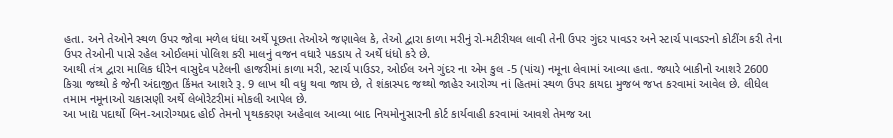હતા. અને તેઓને સ્થળ ઉપર જોવા મળેલ ધંધા અર્થે પૂછતા તેઓએ જણાવેલ કે, તેઓ દ્વારા કાળા મરીનું રો-મટીરીયલ લાવી તેની ઉપર ગુંદર પાવડર અને સ્ટાર્ચ પાવડરનો કોટીંગ કરી તેના ઉપર તેઓની પાસે રહેલ ઓઈલમાં પોલિશ કરી માલનું વજન વધારે પકડાય તે અર્થે ધંધો કરે છે.
આથી તંત્ર દ્વારા માલિક ધીરેન વાસુદેવ પટેલની હાજરીમાં કાળા મરી, સ્ટાર્ચ પાઉડર, ઓઈલ અને ગુંદર ના એમ કુલ -5 (પાંચ) નમૂના લેવામાં આવ્યા હતા. જ્યારે બાકીનો આશરે 2600 કિગ્રા જથ્થો કે જેની અંદાજીત કિંમત આશરે રૂ. 9 લાખ થી વધુ થવા જાય છે, તે શંકાસ્પદ જથ્થો જાહેર આરોગ્ય નાં હિતમાં સ્થળ ઉપર કાયદા મુજબ જપ્ત કરવામાં આવેલ છે. લીધેલ તમામ નમૂનાઓ ચકાસણી અર્થે લેબોરેટરીમાં મોકલી આપેલ છે.
આ ખાદ્ય પદાર્થો બિન-આરોગ્યપ્રદ હોઈ તેમનો પૃથકકરણ અહેવાલ આવ્યા બાદ નિયમોનુસારની કોર્ટ કાર્યવાહી કરવામાં આવશે તેમજ આ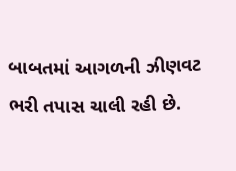બાબતમાં આગળની ઝીણવટ ભરી તપાસ ચાલી રહી છે.